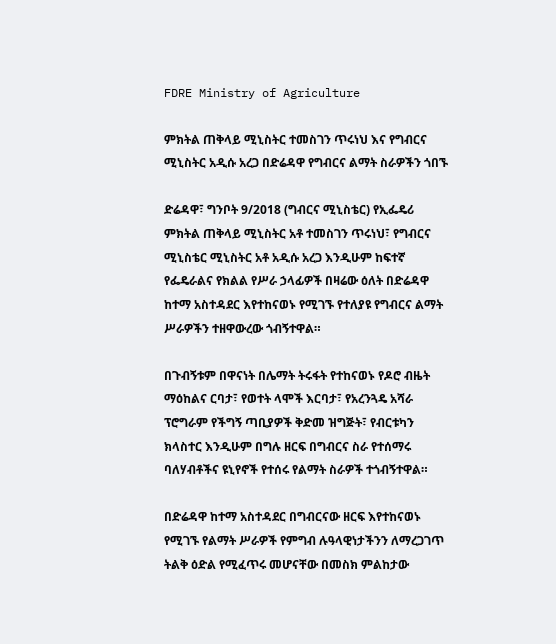FDRE Ministry of Agriculture

ምክትል ጠቅላይ ሚኒስትር ተመስገን ጥሩነህ እና የግብርና ሚኒስትር አዲሱ አረጋ በድሬዳዋ የግብርና ልማት ስራዎችን ጎበኙ

ድሬዳዋ፣ ግንቦት 9/2018 (ግብርና ሚኒስቴር) የኢፌዴሪ ምክትል ጠቅላይ ሚኒስትር አቶ ተመስገን ጥሩነህ፣ የግብርና ሚኒስቴር ሚኒስትር አቶ አዲሱ አረጋ እንዲሁም ከፍተኛ የፌዴራልና የክልል የሥራ ኃላፊዎች በዛሬው ዕለት በድሬዳዋ ከተማ አስተዳደር እየተከናወኑ የሚገኙ የተለያዩ የግብርና ልማት ሥራዎችን ተዘዋውረው ጎብኝተዋል።

በጉብኝቱም በዋናነት በሌማት ትሩፋት የተከናወኑ የዶሮ ብዜት ማዕከልና ርባታ፣ የወተት ላሞች እርባታ፣ የአረንጓዴ አሻራ ፕሮግራም የችግኝ ጣቢያዎች ቅድመ ዝግጅት፣ የብርቱካን ክላስተር እንዲሁም በግሉ ዘርፍ በግብርና ስራ የተሰማሩ ባለሃብቶችና ዩኒየኖች የተሰሩ የልማት ስራዎች ተጎብኝተዋል።

በድሬዳዋ ከተማ አስተዳደር በግብርናው ዘርፍ እየተከናወኑ የሚገኙ የልማት ሥራዎች የምግብ ሉዓላዊነታችንን ለማረጋገጥ ትልቅ ዕድል የሚፈጥሩ መሆናቸው በመስክ ምልከታው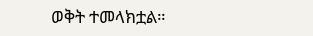ወቅት ተመላክቷል።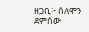ዘጋቢ፦ ሰለሞን ደምሰው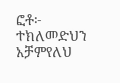ፎቶ፦ ተክለመድህን አቻምየለህ